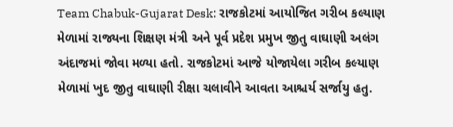Team Chabuk-Gujarat Desk: રાજકોટમાં આયોજિત ગરીબ કલ્યાણ મેળામાં રાજ્યના શિક્ષણ મંત્રી અને પૂર્વ પ્રદેશ પ્રમુખ જીતુ વાઘાણી અલંગ અંદાજમાં જોવા મળ્યા હતો. રાજકોટમાં આજે યોજાયેલા ગરીબ કલ્યાણ મેળામાં ખુદ જીતુ વાઘાણી રીક્ષા ચલાવીને આવતા આશ્ચર્ય સર્જાયુ હતુ.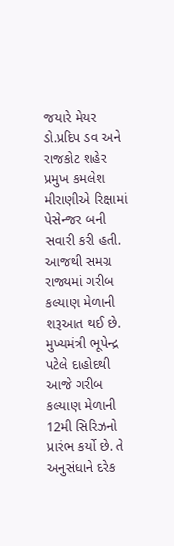જયારે મેયર ડો.પ્રદિપ ડવ અને રાજકોટ શહેર પ્રમુખ કમલેશ મીરાણીએ રિક્ષામાં પેસેન્જર બની સવારી કરી હતી.
આજથી સમગ્ર રાજ્યમાં ગરીબ કલ્યાણ મેળાની શરૂઆત થઈ છે. મુખ્યમંત્રી ભૂપેન્દ્ર પટેલે દાહોદથી આજે ગરીબ કલ્યાણ મેળાની 12મી સિરિઝનો પ્રારંભ કર્યો છે. તે અનુસંધાને દરેક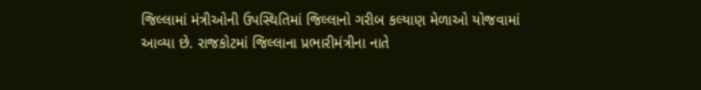જિલ્લામાં મંત્રીઓની ઉપસ્થિતિમાં જિલ્લાનો ગરીબ કલ્યાણ મેળાઓ યોજવામાં આવ્યા છે. રાજકોટમાં જિલ્લાના પ્રભારીમંત્રીના નાતે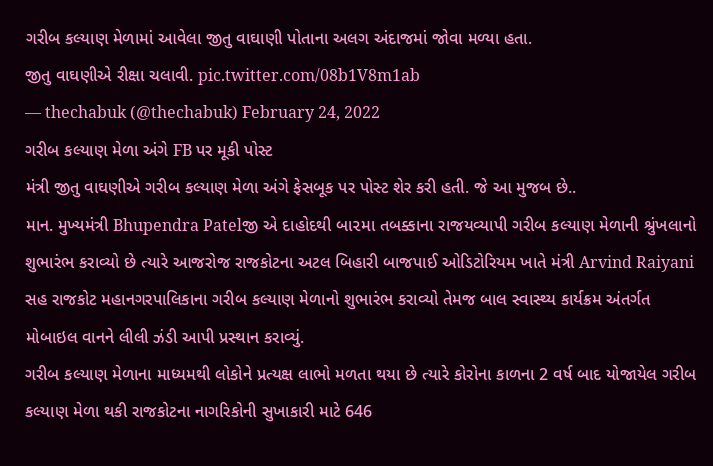ગરીબ કલ્યાણ મેળામાં આવેલા જીતુ વાઘાણી પોતાના અલગ અંદાજમાં જોવા મળ્યા હતા.
જીતુ વાઘણીએ રીક્ષા ચલાવી. pic.twitter.com/08b1V8m1ab
— thechabuk (@thechabuk) February 24, 2022
ગરીબ કલ્યાણ મેળા અંગે FB પર મૂકી પોસ્ટ
મંત્રી જીતુ વાઘણીએ ગરીબ કલ્યાણ મેળા અંગે ફેસબૂક પર પોસ્ટ શેર કરી હતી. જે આ મુજબ છે..
માન. મુખ્યમંત્રી Bhupendra Patelજી એ દાહોદથી બા૨મા તબક્કાના રાજયવ્યાપી ગરીબ કલ્યાણ મેળાની શ્રુંખલાનો શુભારંભ કરાવ્યો છે ત્યારે આજરોજ રાજકોટના અટલ બિહારી બાજપાઈ ઓડિટોરિયમ ખાતે મંત્રી Arvind Raiyani સહ રાજકોટ મહાનગરપાલિકાના ગરીબ કલ્યાણ મેળાનો શુભારંભ કરાવ્યો તેમજ બાલ સ્વાસ્થ્ય કાર્યક્રમ અંતર્ગત મોબાઇલ વાનને લીલી ઝંડી આપી પ્રસ્થાન કરાવ્યું.
ગરીબ કલ્યાણ મેળાના માધ્યમથી લોકોને પ્રત્યક્ષ લાભો મળતા થયા છે ત્યારે કોરોના કાળના 2 વર્ષ બાદ યોજાયેલ ગરીબ કલ્યાણ મેળા થકી રાજકોટના નાગરિકોની સુખાકારી માટે 646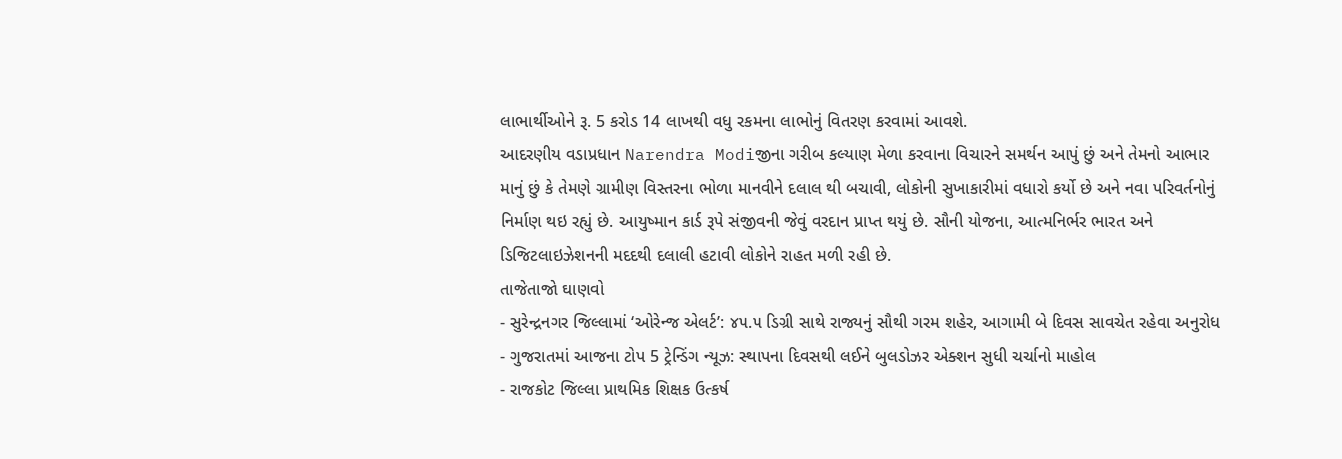લાભાર્થીઓને રૂ. 5 કરોડ 14 લાખથી વધુ રકમના લાભોનું વિતરણ કરવામાં આવશે.
આદરણીય વડાપ્રધાન Narendra Modiજીના ગરીબ કલ્યાણ મેળા કરવાના વિચારને સમર્થન આપું છું અને તેમનો આભાર માનું છું કે તેમણે ગ્રામીણ વિસ્તરના ભોળા માનવીને દલાલ થી બચાવી, લોકોની સુખાકારીમાં વધારો કર્યો છે અને નવા પરિવર્તનોનું નિર્માણ થઇ રહ્યું છે. આયુષ્માન કાર્ડ રૂપે સંજીવની જેવું વરદાન પ્રાપ્ત થયું છે. સૌની યોજના, આત્મનિર્ભર ભારત અને ડિજિટલાઇઝેશનની મદદથી દલાલી હટાવી લોકોને રાહત મળી રહી છે.
તાજેતાજો ઘાણવો
- સુરેન્દ્રનગર જિલ્લામાં ‘ઓરેન્જ એલર્ટ’: ૪૫.૫ ડિગ્રી સાથે રાજ્યનું સૌથી ગરમ શહેર, આગામી બે દિવસ સાવચેત રહેવા અનુરોધ
- ગુજરાતમાં આજના ટોપ 5 ટ્રેન્ડિંગ ન્યૂઝ: સ્થાપના દિવસથી લઈને બુલડોઝર એક્શન સુધી ચર્ચાનો માહોલ
- રાજકોટ જિલ્લા પ્રાથમિક શિક્ષક ઉત્કર્ષ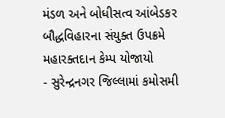મંડળ અને બોધીસત્વ આંબેડકર બૌદ્ધવિહારના સંયુક્ત ઉપક્રમે મહારક્તદાન કેમ્પ યોજાયો
- સુરેન્દ્રનગર જિલ્લામાં કમોસમી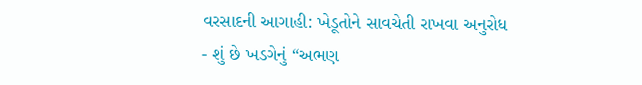વરસાદની આગાહી: ખેડૂતોને સાવચેતી રાખવા અનુરોધ
- શું છે ખડગેનું “અભણ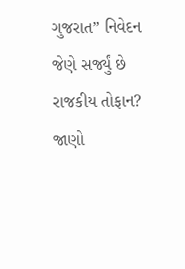ગુજરાત” નિવેદન જેણે સર્જ્યું છે રાજકીય તોફાન? જાણો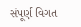સંપૂર્ણ વિગત